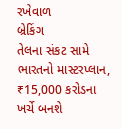રખેવાળ
બ્રેકિંગ
તેલના સંકટ સામે ભારતનો માસ્ટરપ્લાન, ₹15,000 કરોડના ખર્ચે બનશે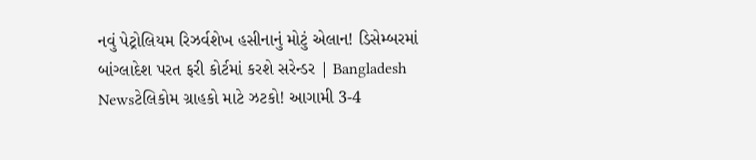નવું પેટ્રોલિયમ રિઝર્વશેખ હસીનાનું મોટું એલાન! ડિસેમ્બરમાં બાંગ્લાદેશ પરત ફરી કોર્ટમાં કરશે સરેન્ડર | Bangladesh Newsટેલિકોમ ગ્રાહકો માટે ઝટકો! આગામી 3-4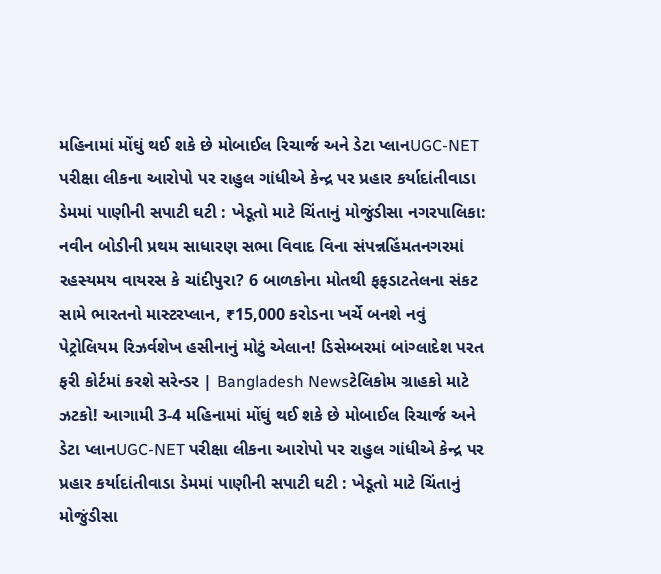મહિનામાં મોંઘું થઈ શકે છે મોબાઈલ રિચાર્જ અને ડેટા પ્લાનUGC-NET પરીક્ષા લીકના આરોપો પર રાહુલ ગાંધીએ કેન્દ્ર પર પ્રહાર કર્યાદાંતીવાડા ડેમમાં પાણીની સપાટી ઘટી : ખેડૂતો માટે ચિંતાનું મોજુંડીસા નગરપાલિકા: નવીન બોડીની પ્રથમ સાધારણ સભા વિવાદ વિના સંપન્નહિંમતનગરમાં રહસ્યમય વાયરસ કે ચાંદીપુરા? 6 બાળકોના મોતથી ફફડાટતેલના સંકટ સામે ભારતનો માસ્ટરપ્લાન, ₹15,000 કરોડના ખર્ચે બનશે નવું પેટ્રોલિયમ રિઝર્વશેખ હસીનાનું મોટું એલાન! ડિસેમ્બરમાં બાંગ્લાદેશ પરત ફરી કોર્ટમાં કરશે સરેન્ડર | Bangladesh Newsટેલિકોમ ગ્રાહકો માટે ઝટકો! આગામી 3-4 મહિનામાં મોંઘું થઈ શકે છે મોબાઈલ રિચાર્જ અને ડેટા પ્લાનUGC-NET પરીક્ષા લીકના આરોપો પર રાહુલ ગાંધીએ કેન્દ્ર પર પ્રહાર કર્યાદાંતીવાડા ડેમમાં પાણીની સપાટી ઘટી : ખેડૂતો માટે ચિંતાનું મોજુંડીસા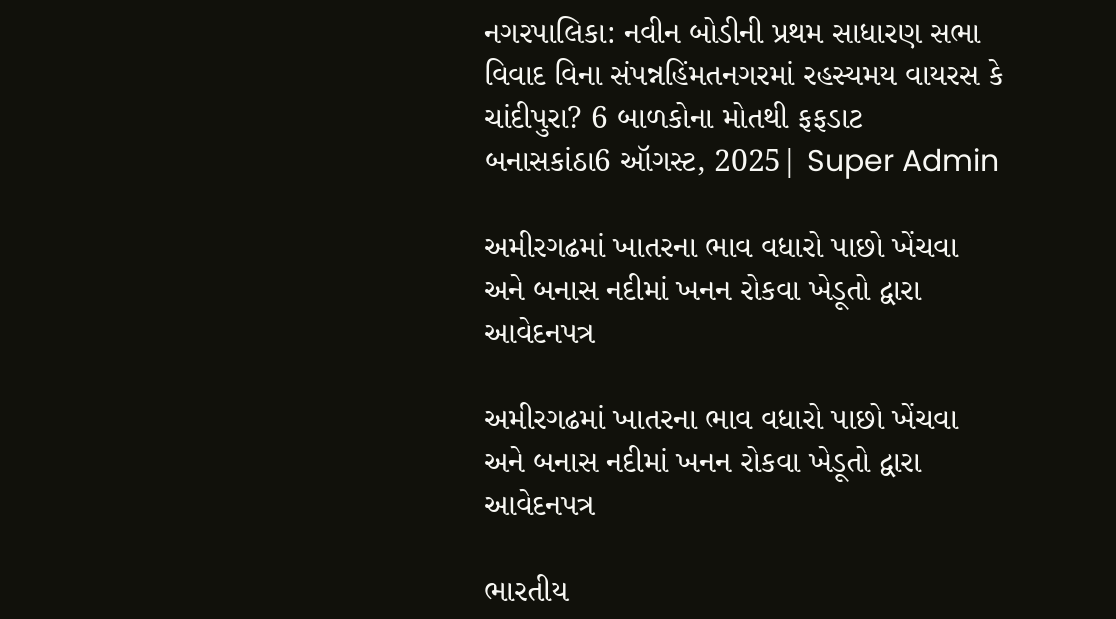નગરપાલિકા: નવીન બોડીની પ્રથમ સાધારણ સભા વિવાદ વિના સંપન્નહિંમતનગરમાં રહસ્યમય વાયરસ કે ચાંદીપુરા? 6 બાળકોના મોતથી ફફડાટ
બનાસકાંઠા6 ઑગસ્ટ, 2025| Super Admin

અમીરગઢમાં ખાતરના ભાવ વધારો પાછો ખેંચવા અને બનાસ નદીમાં ખનન રોકવા ખેડૂતો દ્વારા આવેદનપત્ર

અમીરગઢમાં ખાતરના ભાવ વધારો પાછો ખેંચવા અને બનાસ નદીમાં ખનન રોકવા ખેડૂતો દ્વારા આવેદનપત્ર

ભારતીય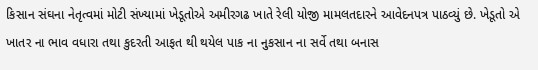કિસાન સંઘના નેતૃત્વમાં મોટી સંખ્યામાં ખેડૂતોએ અમીરગઢ ખાતે રેલી યોજી મામલતદારને આવેદનપત્ર પાઠવ્યું છે. ખેડૂતો એ ખાતર ના ભાવ વધારા તથા કુદરતી આફત થી થયેલ પાક ના નુકસાન ના સર્વે તથા બનાસ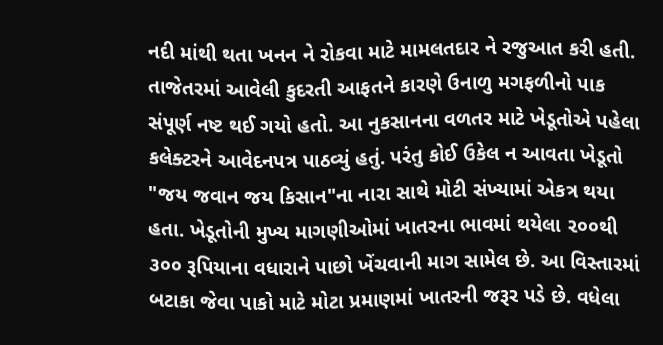નદી માંથી થતા ખનન ને રોકવા માટે મામલતદાર ને રજુઆત કરી હતી. તાજેતરમાં આવેલી કુદરતી આફતને કારણે ઉનાળુ મગફળીનો પાક સંપૂર્ણ નષ્ટ થઈ ગયો હતો. આ નુકસાનના વળતર માટે ખેડૂતોએ પહેલા કલેક્ટરને આવેદનપત્ર પાઠવ્યું હતું. પરંતુ કોઈ ઉકેલ ન આવતા ખેડૂતો "જય જવાન જય કિસાન"ના નારા સાથે મોટી સંખ્યામાં એકત્ર થયા હતા. ખેડૂતોની મુખ્ય માગણીઓમાં ખાતરના ભાવમાં થયેલા ૨૦૦થી ૩૦૦ રૂપિયાના વધારાને પાછો ખેંચવાની માગ સામેલ છે. આ વિસ્તારમાં બટાકા જેવા પાકો માટે મોટા પ્રમાણમાં ખાતરની જરૂર પડે છે. વધેલા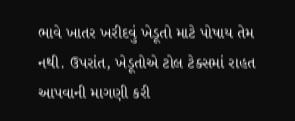ભાવે ખાતર ખરીદવું ખેડૂતો માટે પોષાય તેમ નથી. ઉપરાંત, ખેડૂતોએ ટોલ ટેક્સમાં રાહત આપવાની માગણી કરી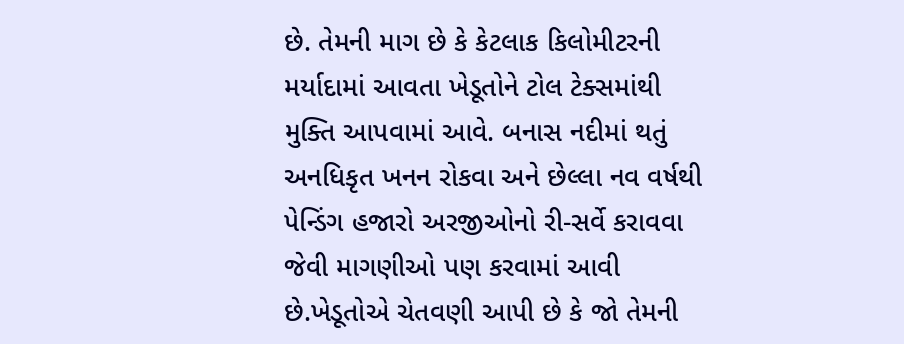છે. તેમની માગ છે કે કેટલાક કિલોમીટરની મર્યાદામાં આવતા ખેડૂતોને ટોલ ટેક્સમાંથી મુક્તિ આપવામાં આવે. બનાસ નદીમાં થતું અનધિકૃત ખનન રોકવા અને છેલ્લા નવ વર્ષથી પેન્ડિંગ હજારો અરજીઓનો રી-સર્વે કરાવવા જેવી માગણીઓ પણ કરવામાં આવી છે.ખેડૂતોએ ચેતવણી આપી છે કે જો તેમની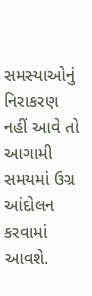સમસ્યાઓનું નિરાકરણ નહીં આવે તો આગામી સમયમાં ઉગ્ર આંદોલન કરવામાં આવશે.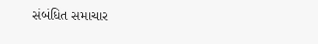સંબંધિત સમાચાર